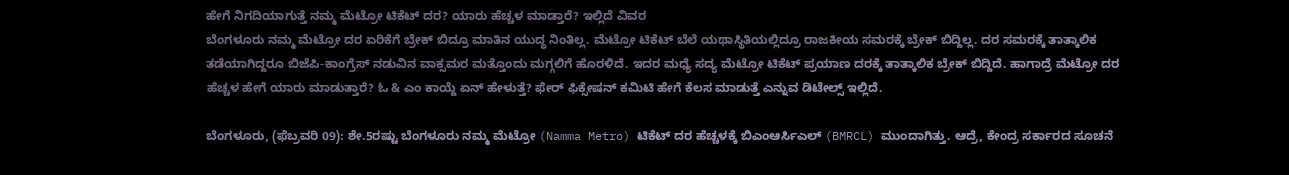ಹೇಗೆ ನಿಗದಿಯಾಗುತ್ತೆ ನಮ್ಮ ಮೆಟ್ರೋ ಟಿಕೆಟ್ ದರ? ಯಾರು ಹೆಚ್ಚಳ ಮಾಡ್ತಾರೆ? ಇಲ್ಲಿದೆ ವಿವರ
ಬೆಂಗಳೂರು ನಮ್ಮ ಮೆಟ್ರೋ ದರ ಏರಿಕೆಗೆ ಬ್ರೇಕ್ ಬಿದ್ರೂ ಮಾತಿನ ಯುದ್ಧ ನಿಂತಿಲ್ಲ. ಮೆಟ್ರೋ ಟಿಕೆಟ್ ಬೆಲೆ ಯಥಾಸ್ಥಿತಿಯಲ್ಲಿದ್ರೂ ರಾಜಕೀಯ ಸಮರಕ್ಕೆ ಬ್ರೇಕ್ ಬಿದ್ದಿಲ್ಲ. ದರ ಸಮರಕ್ಕೆ ತಾತ್ಕಾಲಿಕ ತಡೆಯಾಗಿದ್ದರೂ ಬಿಜೆಪಿ-ಕಾಂಗ್ರೆಸ್ ನಡುವಿನ ವಾಕ್ಸಮರ ಮತ್ತೊಂದು ಮಗ್ಗಲಿಗೆ ಹೊರಳಿದೆ. ಇದರ ಮಧ್ಯೆ ಸದ್ಯ ಮೆಟ್ರೋ ಟಿಕೆಟ್ ಪ್ರಯಾಣ ದರಕ್ಕೆ ತಾತ್ಕಾಲಿಕ ಬ್ರೇಕ್ ಬಿದ್ದಿದೆ. ಹಾಗಾದ್ರೆ ಮೆಟ್ರೋ ದರ ಹೆಚ್ಚಳ ಹೇಗೆ ಯಾರು ಮಾಡುತ್ತಾರೆ? ಓ & ಎಂ ಕಾಯ್ದೆ ಏನ್ ಹೇಳುತ್ತೆ? ಫೇರ್ ಫಿಕ್ಸೇಷನ್ ಕಮಿಟಿ ಹೇಗೆ ಕೆಲಸ ಮಾಡುತ್ತೆ ಎನ್ನುವ ಡಿಟೇಲ್ಸ್ ಇಲ್ಲಿದೆ.

ಬೆಂಗಳೂರು, (ಫೆಬ್ರವರಿ 09): ಶೇ.5ರಷ್ಟು ಬೆಂಗಳೂರು ನಮ್ಮ ಮೆಟ್ರೋ (Namma Metro) ಟಿಕೆಟ್ ದರ ಹೆಚ್ಚಳಕ್ಕೆ ಬಿಎಂಆರ್ಸಿಎಲ್ (BMRCL) ಮುಂದಾಗಿತ್ತು. ಆದ್ರೆ, ಕೇಂದ್ರ ಸರ್ಕಾರದ ಸೂಚನೆ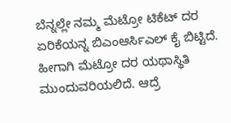ಬೆನ್ನಲ್ಲೇ ನಮ್ಮ ಮೆಟ್ರೋ ಟಿಕೆಟ್ ದರ ಏರಿಕೆಯನ್ನ ಬಿಎಂಆರ್ಸಿಎಲ್ ಕೈ ಬಿಟ್ಟಿದೆ. ಹೀಗಾಗಿ ಮೆಟ್ರೋ ದರ ಯಥಾಸ್ಥಿತಿ ಮುಂದುವರಿಯಲಿದೆ. ಆದ್ರೆ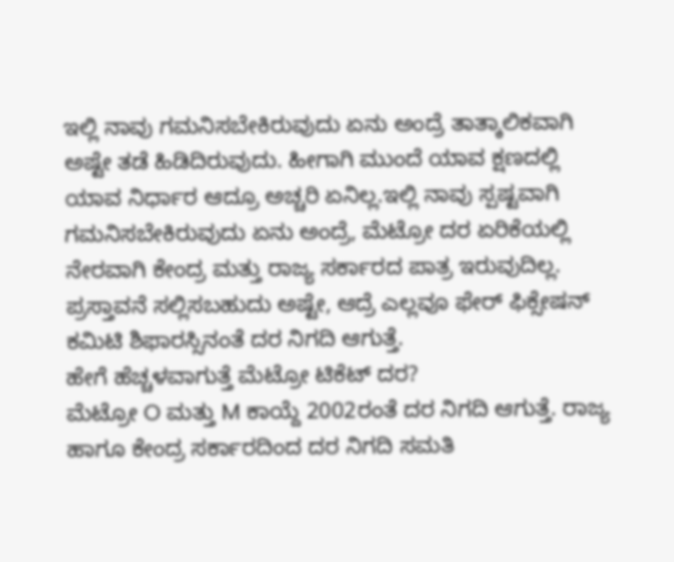ಇಲ್ಲಿ ನಾವು ಗಮನಿಸಬೇಕಿರುವುದು ಏನು ಅಂದ್ರೆ ತಾತ್ಕಾಲಿಕವಾಗಿ ಅಷ್ಟೇ ತಡೆ ಹಿಡಿದಿರುವುದು. ಹೀಗಾಗಿ ಮುಂದೆ ಯಾವ ಕ್ಷಣದಲ್ಲಿ ಯಾವ ನಿರ್ಧಾರ ಆದ್ರೂ ಅಚ್ಚರಿ ಏನಿಲ್ಲ.ಇಲ್ಲಿ ನಾವು ಸ್ಪಷ್ಟವಾಗಿ ಗಮನಿಸಬೇಕಿರುವುದು ಏನು ಅಂದ್ರೆ, ಮೆಟ್ರೋ ದರ ಏರಿಕೆಯಲ್ಲಿ ನೇರವಾಗಿ ಕೇಂದ್ರ ಮತ್ತು ರಾಜ್ಯ ಸರ್ಕಾರದ ಪಾತ್ರ ಇರುವುದಿಲ್ಲ. ಪ್ರಸ್ತಾವನೆ ಸಲ್ಲಿಸಬಹುದು ಅಷ್ಟೇ, ಆದ್ರೆ ಎಲ್ಲವೂ ಫೇರ್ ಫಿಕ್ಸೇಷನ್ ಕಮಿಟಿ ಶಿಫಾರಸ್ಸಿನಂತೆ ದರ ನಿಗದಿ ಆಗುತ್ತೆ.
ಹೇಗೆ ಹೆಚ್ಚಳವಾಗುತ್ತೆ ಮೆಟ್ರೋ ಟಿಕೆಟ್ ದರ?
ಮೆಟ್ರೋ O ಮತ್ತು M ಕಾಯ್ದೆ 2002ರಂತೆ ದರ ನಿಗದಿ ಆಗುತ್ತೆ. ರಾಜ್ಯ ಹಾಗೂ ಕೇಂದ್ರ ಸರ್ಕಾರದಿಂದ ದರ ನಿಗದಿ ಸಮತಿ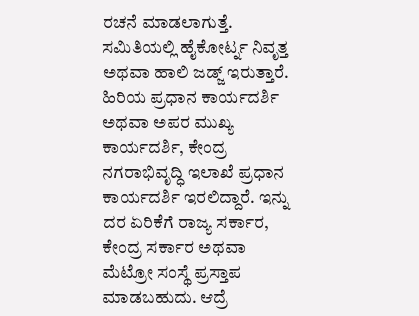ರಚನೆ ಮಾಡಲಾಗುತ್ತೆ. ಸಮಿತಿಯಲ್ಲಿ ಹೈಕೋರ್ಟ್ನ ನಿವೃತ್ತ ಅಥವಾ ಹಾಲಿ ಜಡ್ಜ್ ಇರುತ್ತಾರೆ. ಹಿರಿಯ ಪ್ರಧಾನ ಕಾರ್ಯದರ್ಶಿ ಅಥವಾ ಅಪರ ಮುಖ್ಯ ಕಾರ್ಯದರ್ಶಿ, ಕೇಂದ್ರ ನಗರಾಭಿವೃದ್ಧಿ ಇಲಾಖೆ ಪ್ರಧಾನ ಕಾರ್ಯದರ್ಶಿ ಇರಲಿದ್ದಾರೆ. ಇನ್ನು ದರ ಏರಿಕೆಗೆ ರಾಜ್ಯ ಸರ್ಕಾರ, ಕೇಂದ್ರ ಸರ್ಕಾರ ಅಥವಾ ಮೆಟ್ರೋ ಸಂಸ್ಥೆ ಪ್ರಸ್ತಾಪ ಮಾಡಬಹುದು. ಆದ್ರೆ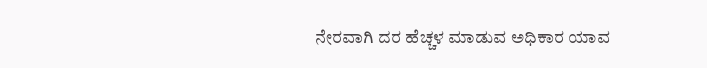ನೇರವಾಗಿ ದರ ಹೆಚ್ಚಳ ಮಾಡುವ ಅಧಿಕಾರ ಯಾವ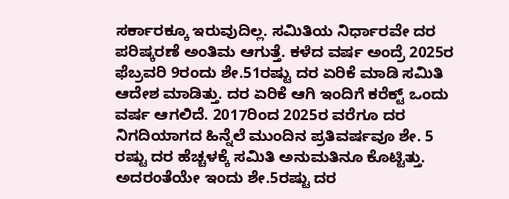ಸರ್ಕಾರಕ್ಕೂ ಇರುವುದಿಲ್ಲ. ಸಮಿತಿಯ ನಿರ್ಧಾರವೇ ದರ ಪರಿಷ್ಕರಣೆ ಅಂತಿಮ ಆಗುತ್ತೆ. ಕಳೆದ ವರ್ಷ ಅಂದ್ರೆ 2025ರ ಫೆಬ್ರವರಿ 9ರಂದು ಶೇ.51ರಷ್ಟು ದರ ಏರಿಕೆ ಮಾಡಿ ಸಮಿತಿ ಆದೇಶ ಮಾಡಿತ್ತು. ದರ ಏರಿಕೆ ಆಗಿ ಇಂದಿಗೆ ಕರೆಕ್ಟ್ ಒಂದು ವರ್ಷ ಆಗಲಿದೆ. 2017ರಿಂದ 2025ರ ವರೆಗೂ ದರ ನಿಗದಿಯಾಗದ ಹಿನ್ನೆಲೆ ಮುಂದಿನ ಪ್ರತಿವರ್ಷವೂ ಶೇ. 5 ರಷ್ಟು ದರ ಹೆಚ್ಚಳಕ್ಕೆ ಸಮಿತಿ ಅನುಮತಿನೂ ಕೊಟ್ಟಿತ್ತು. ಅದರಂತೆಯೇ ಇಂದು ಶೇ.5ರಷ್ಟು ದರ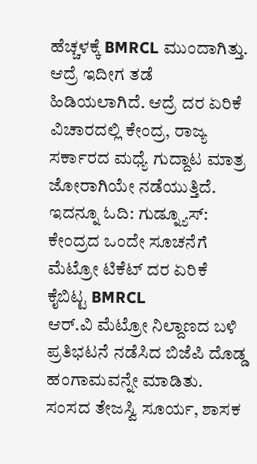ಹೆಚ್ಚಳಕ್ಕೆ BMRCL ಮುಂದಾಗಿತ್ತು. ಆದ್ರೆ ಇದೀಗ ತಡೆ ಹಿಡಿಯಲಾಗಿದೆ. ಆದ್ರೆ ದರ ಏರಿಕೆ ವಿಚಾರದಲ್ಲಿ ಕೇಂದ್ರ, ರಾಜ್ಯ ಸರ್ಕಾರದ ಮಧ್ಯೆ ಗುದ್ದಾಟ ಮಾತ್ರ ಜೋರಾಗಿಯೇ ನಡೆಯುತ್ತಿದೆ.
ಇದನ್ನೂ ಓದಿ: ಗುಡ್ನ್ಯೂಸ್: ಕೇಂದ್ರದ ಒಂದೇ ಸೂಚನೆಗೆ ಮೆಟ್ರೋ ಟಿಕೆಟ್ ದರ ಏರಿಕೆ ಕೈಬಿಟ್ಟ BMRCL
ಆರ್.ವಿ ಮೆಟ್ರೋ ನಿಲ್ದಾಣದ ಬಳಿ ಪ್ರತಿಭಟನೆ ನಡೆಸಿದ ಬಿಜೆಪಿ ದೊಡ್ಡ ಹಂಗಾಮವನ್ನೇ ಮಾಡಿತು. ಸಂಸದ ತೇಜಸ್ವಿ ಸೂರ್ಯ, ಶಾಸಕ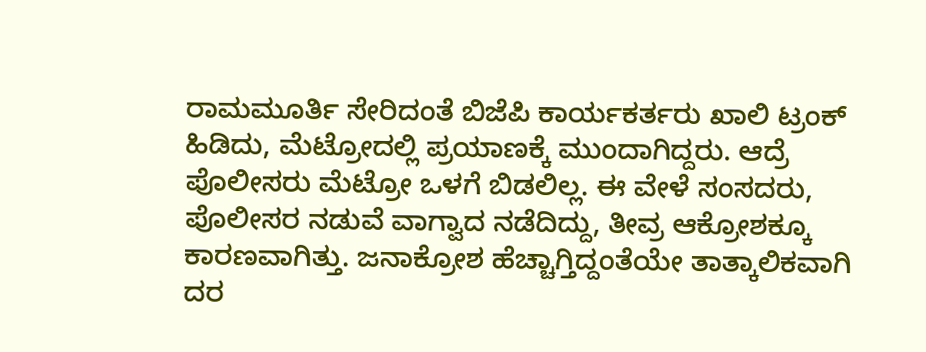ರಾಮಮೂರ್ತಿ ಸೇರಿದಂತೆ ಬಿಜೆಪಿ ಕಾರ್ಯಕರ್ತರು ಖಾಲಿ ಟ್ರಂಕ್ ಹಿಡಿದು, ಮೆಟ್ರೋದಲ್ಲಿ ಪ್ರಯಾಣಕ್ಕೆ ಮುಂದಾಗಿದ್ದರು. ಆದ್ರೆ ಪೊಲೀಸರು ಮೆಟ್ರೋ ಒಳಗೆ ಬಿಡಲಿಲ್ಲ. ಈ ವೇಳೆ ಸಂಸದರು, ಪೊಲೀಸರ ನಡುವೆ ವಾಗ್ವಾದ ನಡೆದಿದ್ದು, ತೀವ್ರ ಆಕ್ರೋಶಕ್ಕೂ ಕಾರಣವಾಗಿತ್ತು. ಜನಾಕ್ರೋಶ ಹೆಚ್ಚಾಗ್ತಿದ್ದಂತೆಯೇ ತಾತ್ಕಾಲಿಕವಾಗಿ ದರ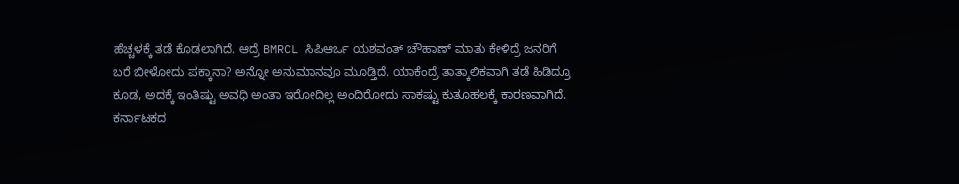ಹೆಚ್ಚಳಕ್ಕೆ ತಡೆ ಕೊಡಲಾಗಿದೆ. ಆದ್ರೆ BMRCL ಸಿಪಿಆರ್ಒ ಯಶವಂತ್ ಚೌಹಾಣ್ ಮಾತು ಕೇಳಿದ್ರೆ ಜನರಿಗೆ ಬರೆ ಬೀಳೋದು ಪಕ್ಕಾನಾ? ಅನ್ನೋ ಅನುಮಾನವೂ ಮೂಡ್ತಿದೆ. ಯಾಕೆಂದ್ರೆ ತಾತ್ಕಾಲಿಕವಾಗಿ ತಡೆ ಹಿಡಿದ್ರೂ ಕೂಡ, ಅದಕ್ಕೆ ಇಂತಿಷ್ಟು ಅವಧಿ ಅಂತಾ ಇರೋದಿಲ್ಲ ಅಂದಿರೋದು ಸಾಕಷ್ಟು ಕುತೂಹಲಕ್ಕೆ ಕಾರಣವಾಗಿದೆ.
ಕರ್ನಾಟಕದ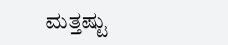ಮತ್ತಷ್ಟು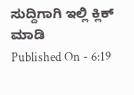ಸುದ್ದಿಗಾಗಿ ಇಲ್ಲಿ ಕ್ಲಿಕ್ ಮಾಡಿ
Published On - 6:19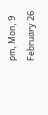pm, Mon, 9 February 26